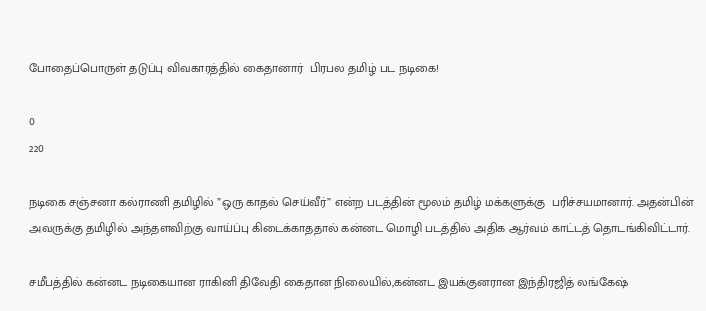போதைப்பொருள் தடுப்பு விவகாரத்தில் கைதானார்  பிரபல தமிழ் பட நடிகை!

0
220

நடிகை சஞ்சனா கல்ராணி தமிழில் ”ஒரு காதல் செய்வீர்” என்ற படத்தின் மூலம் தமிழ் மக்களுக்கு  பரிச்சயமானார். அதன்பின் அவருக்கு தமிழில் அந்தளவிற்கு வாய்ப்பு கிடைக்காததால் கன்னட மொழி படத்தில் அதிக ஆர்வம் காட்டத் தொடங்கிவிட்டார்.

சமீபத்தில் கன்னட நடிகையான ராகினி திவேதி கைதான நிலையில்,கன்னட இயக்குனரான இந்திரஜித் லங்கேஷ்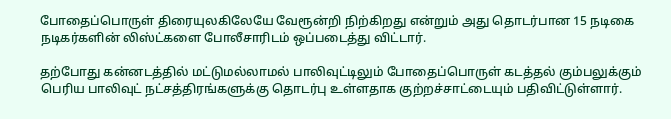போதைப்பொருள் திரையுலகிலேயே வேரூன்றி நிற்கிறது என்றும் அது தொடர்பான 15 நடிகை நடிகர்களின் லிஸ்ட்களை போலீசாரிடம் ஒப்படைத்து விட்டார்.

தற்போது கன்னடத்தில் மட்டுமல்லாமல் பாலிவுட்டிலும் போதைப்பொருள் கடத்தல் கும்பலுக்கும் பெரிய பாலிவுட் நட்சத்திரங்களுக்கு தொடர்பு உள்ளதாக குற்றச்சாட்டையும் பதிவிட்டுள்ளார்.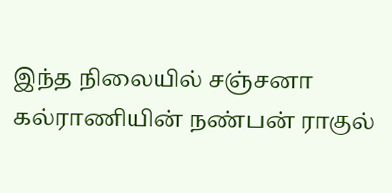இந்த நிலையில் சஞ்சனா கல்ராணியின் நண்பன் ராகுல்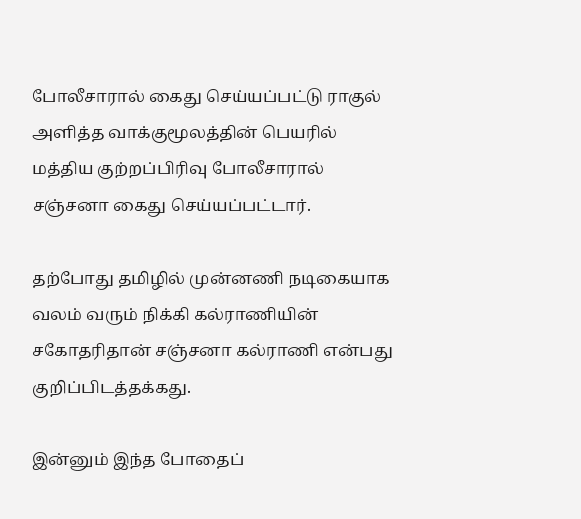போலீசாரால் கைது செய்யப்பட்டு ராகுல் அளித்த வாக்குமூலத்தின் பெயரில் மத்திய குற்றப்பிரிவு போலீசாரால் சஞ்சனா கைது செய்யப்பட்டார்.

தற்போது தமிழில் முன்னணி நடிகையாக வலம் வரும் நிக்கி கல்ராணியின் சகோதரிதான் சஞ்சனா கல்ராணி என்பது குறிப்பிடத்தக்கது.

இன்னும் இந்த போதைப்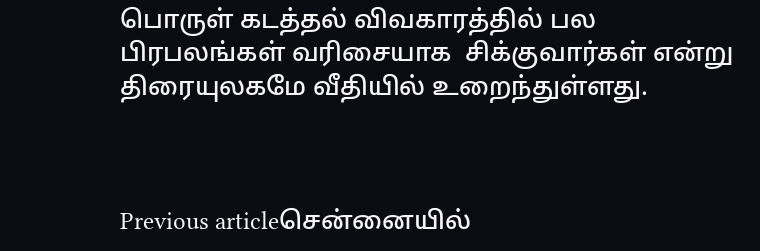பொருள் கடத்தல் விவகாரத்தில் பல பிரபலங்கள் வரிசையாக  சிக்குவார்கள் என்று திரையுலகமே வீதியில் உறைந்துள்ளது.



Previous articleசென்னையில்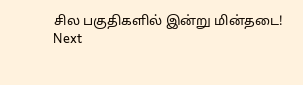சில பகுதிகளில் இன்று மின்தடை!
Next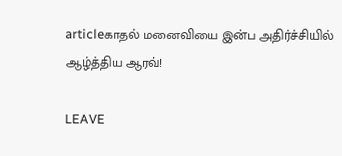articleகாதல் மனைவியை இன்ப அதிர்ச்சியில் ஆழ்த்திய ஆரவ்!

LEAVE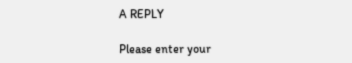A REPLY

Please enter your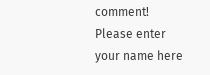comment!
Please enter your name here